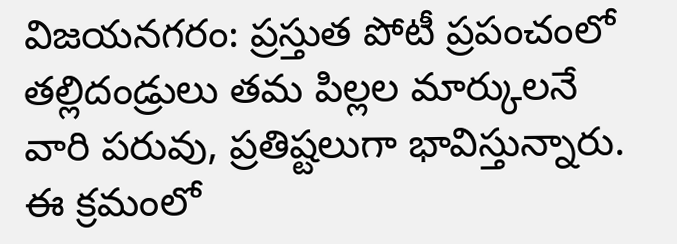విజయనగరం: ప్రస్తుత పోటీ ప్రపంచంలో తల్లిదండ్రులు తమ పిల్లల మార్కులనే వారి పరువు, ప్రతిష్టలుగా భావిస్తున్నారు. ఈ క్రమంలో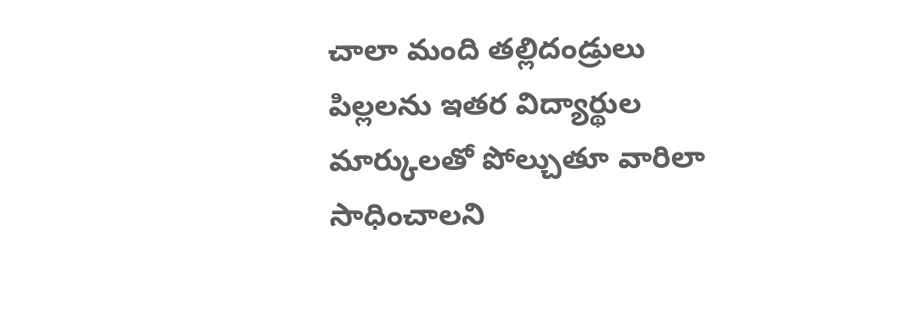చాలా మంది తల్లిదండ్రులు పిల్లలను ఇతర విద్యార్థుల మార్కులతో పోల్చుతూ వారిలా సాధించాలని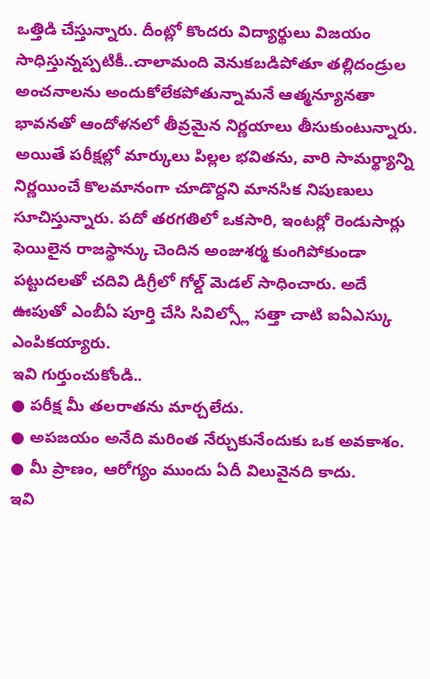ఒత్తిడి చేస్తున్నారు. దీంట్లో కొందరు విద్యార్థులు విజయం సాధిస్తున్నప్పటికీ..చాలామంది వెనుకబడిపోతూ తల్లిదండ్రుల అంచనాలను అందుకోలేకపోతున్నామనే ఆత్మన్యూనతా భావనతో ఆందోళనలో తీవ్రమైన నిర్ణయాలు తీసుకుంటున్నారు. అయితే పరీక్షల్లో మార్కులు పిల్లల భవితను, వారి సామర్థ్యాన్ని నిర్ణయించే కొలమానంగా చూడొద్దని మానసిక నిపుణులు సూచిస్తున్నారు. పదో తరగతిలో ఒకసారి, ఇంటర్లో రెండుసార్లు ఫెయిలైన రాజస్థాన్కు చెందిన అంజుశర్మ కుంగిపోకుండా పట్టుదలతో చదివి డిగ్రీలో గోల్డ్ మెడల్ సాధించారు. అదే ఊపుతో ఎంబీఏ పూర్తి చేసి సివిల్స్లో సత్తా చాటి ఐఏఎస్కు ఎంపికయ్యారు.
ఇవి గుర్తుంచుకోండి..
● పరీక్ష మీ తలరాతను మార్చలేదు.
● అపజయం అనేది మరింత నేర్చుకునేందుకు ఒక అవకాశం.
● మీ ప్రాణం, ఆరోగ్యం ముందు ఏదీ విలువైనది కాదు.
ఇవి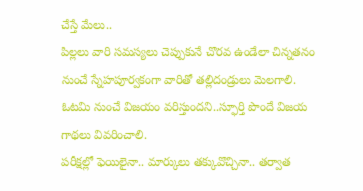చేస్తే మేలు..
పిల్లలు వారి సమస్యలు చెప్పుకునే చొరవ ఉండేలా చిన్నతనం నుంచే స్నేహపూర్వకంగా వారితో తల్లిదండ్రులు మెలగాలి.
ఓటమి నుంచే విజయం వరిస్తుందని..స్ఫూర్తి పొందే విజయ గాథలు వివరించాలి.
పరీక్షల్లో ఫెయిలైనా.. మార్కులు తక్కువొచ్చినా.. తర్వాత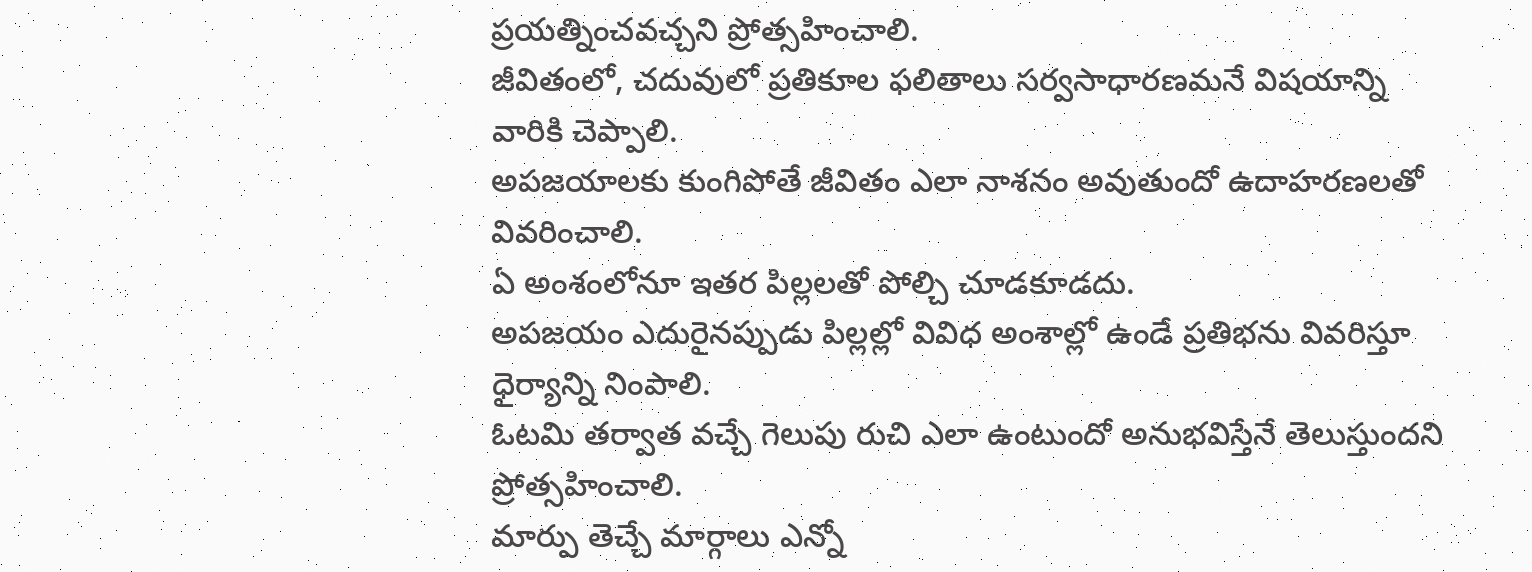ప్రయత్నించవచ్చని ప్రోత్సహించాలి.
జీవితంలో, చదువులో ప్రతికూల ఫలితాలు సర్వసాధారణమనే విషయాన్ని వారికి చెప్పాలి.
అపజయాలకు కుంగిపోతే జీవితం ఎలా నాశనం అవుతుందో ఉదాహరణలతో వివరించాలి.
ఏ అంశంలోనూ ఇతర పిల్లలతో పోల్చి చూడకూడదు.
అపజయం ఎదురైనప్పుడు పిల్లల్లో వివిధ అంశాల్లో ఉండే ప్రతిభను వివరిస్తూ ధైర్యాన్ని నింపాలి.
ఓటమి తర్వాత వచ్చే గెలుపు రుచి ఎలా ఉంటుందో అనుభవిస్తేనే తెలుస్తుందని ప్రోత్సహించాలి.
మార్పు తెచ్చే మార్గాలు ఎన్నో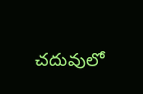చదువులో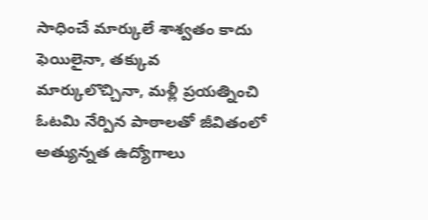సాధించే మార్కులే శాశ్వతం కాదు
ఫెయిలైనా, తక్కువ మార్కులొచ్చినా, మళ్లీ ప్రయత్నించి ఓటమి నేర్పిన పాఠాలతో జీవితంలో అత్యున్నత ఉద్యోగాలు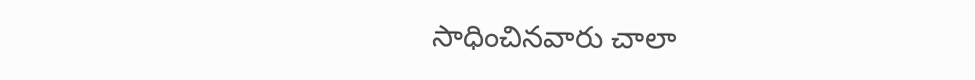సాధించినవారు చాలా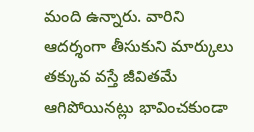మంది ఉన్నారు. వారిని ఆదర్శంగా తీసుకుని మార్కులు తక్కువ వస్తే జీవితమే ఆగిపోయినట్లు భావించకుండా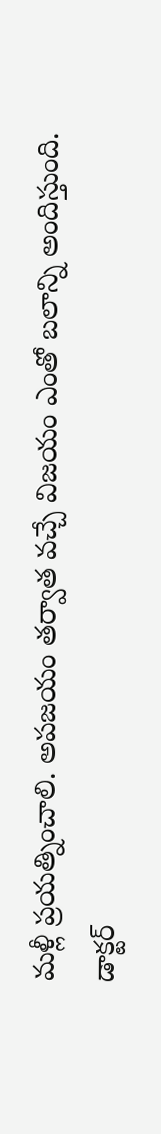మళ్లీ ప్రయత్నించాలి. అపజయం తర్వాత వచ్చే విజయం ఎంతో బలాన్ని అందిస్తుంది.
డాక్టర్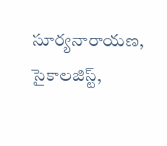సూర్యనారాయణ, సైకాలజిస్ట్,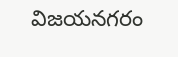విజయనగరం